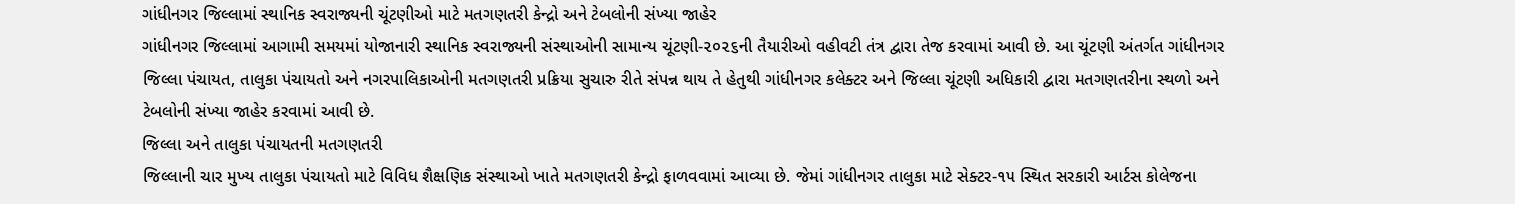ગાંધીનગર જિલ્લામાં સ્થાનિક સ્વરાજ્યની ચૂંટણીઓ માટે મતગણતરી કેન્દ્રો અને ટેબલોની સંખ્યા જાહેર
ગાંધીનગર જિલ્લામાં આગામી સમયમાં યોજાનારી સ્થાનિક સ્વરાજ્યની સંસ્થાઓની સામાન્ય ચૂંટણી-૨૦૨૬ની તૈયારીઓ વહીવટી તંત્ર દ્વારા તેજ કરવામાં આવી છે. આ ચૂંટણી અંતર્ગત ગાંધીનગર જિલ્લા પંચાયત, તાલુકા પંચાયતો અને નગરપાલિકાઓની મતગણતરી પ્રક્રિયા સુચારુ રીતે સંપન્ન થાય તે હેતુથી ગાંધીનગર કલેક્ટર અને જિલ્લા ચૂંટણી અધિકારી દ્વારા મતગણતરીના સ્થળો અને ટેબલોની સંખ્યા જાહેર કરવામાં આવી છે.
જિલ્લા અને તાલુકા પંચાયતની મતગણતરી
જિલ્લાની ચાર મુખ્ય તાલુકા પંચાયતો માટે વિવિધ શૈક્ષણિક સંસ્થાઓ ખાતે મતગણતરી કેન્દ્રો ફાળવવામાં આવ્યા છે. જેમાં ગાંધીનગર તાલુકા માટે સેક્ટર-૧૫ સ્થિત સરકારી આર્ટસ કોલેજના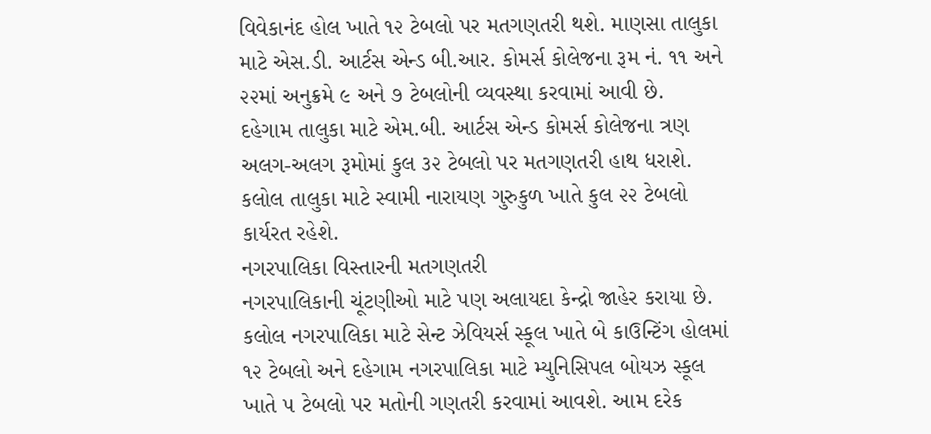વિવેકાનંદ હોલ ખાતે ૧૨ ટેબલો પર મતગણતરી થશે. માણસા તાલુકા માટે એસ.ડી. આર્ટસ એન્ડ બી.આર. કોમર્સ કોલેજના રૂમ નં. ૧૧ અને ૨૨માં અનુક્રમે ૯ અને ૭ ટેબલોની વ્યવસ્થા કરવામાં આવી છે.
દહેગામ તાલુકા માટે એમ.બી. આર્ટસ એન્ડ કોમર્સ કોલેજના ત્રણ અલગ-અલગ રૂમોમાં કુલ ૩૨ ટેબલો પર મતગણતરી હાથ ધરાશે. કલોલ તાલુકા માટે સ્વામી નારાયણ ગુરુકુળ ખાતે કુલ ૨૨ ટેબલો કાર્યરત રહેશે.
નગરપાલિકા વિસ્તારની મતગણતરી
નગરપાલિકાની ચૂંટણીઓ માટે પણ અલાયદા કેન્દ્રો જાહેર કરાયા છે. કલોલ નગરપાલિકા માટે સેન્ટ ઝેવિયર્સ સ્કૂલ ખાતે બે કાઉન્ટિંગ હોલમાં ૧૨ ટેબલો અને દહેગામ નગરપાલિકા માટે મ્યુનિસિપલ બોયઝ સ્કૂલ ખાતે ૫ ટેબલો પર મતોની ગણતરી કરવામાં આવશે. આમ દરેક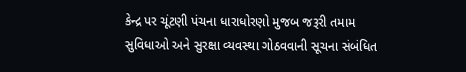કેન્દ્ર પર ચૂંટણી પંચના ધારાધોરણો મુજબ જરૂરી તમામ સુવિધાઓ અને સુરક્ષા વ્યવસ્થા ગોઠવવાની સૂચના સંબંધિત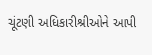ચૂંટણી અધિકારીશ્રીઓને આપી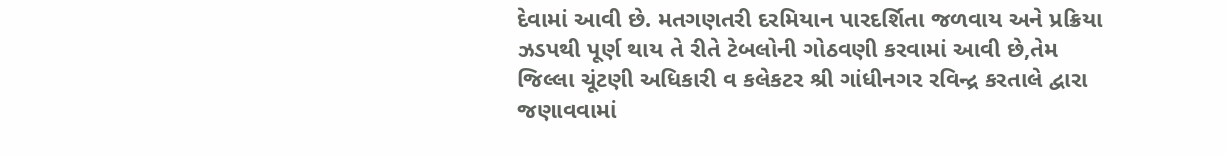દેવામાં આવી છે. મતગણતરી દરમિયાન પારદર્શિતા જળવાય અને પ્રક્રિયા ઝડપથી પૂર્ણ થાય તે રીતે ટેબલોની ગોઠવણી કરવામાં આવી છે,તેમ જિલ્લા ચૂંટણી અધિકારી વ કલેકટર શ્રી ગાંધીનગર રવિન્દ્ર કરતાલે દ્વારા જણાવવામાં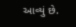આવ્યું છે.